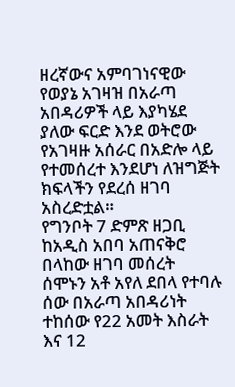ዘረኛውና አምባገነናዊው የወያኔ አገዛዝ በአራጣ አበዳሪዎች ላይ እያካሄደ ያለው ፍርድ እንደ ወትሮው የአገዛዙ አሰራር በአድሎ ላይ የተመሰረተ እንደሆነ ለዝግጅት ክፍላችን የደረሰ ዘገባ አስረድቷል።
የግንቦት 7 ድምጽ ዘጋቢ ከአዲስ አበባ አጠናቅሮ በላከው ዘገባ መሰረት ሰሞኑን አቶ አየለ ደበላ የተባሉ ሰው በአራጣ አበዳሪነት ተከሰው የ22 አመት እስራት እና 12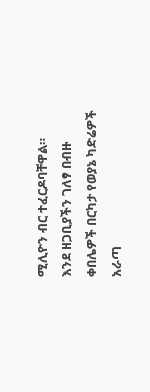ሚሊዮን ብር ተፈርዶባቸዋል።
እንደ ዘጋቢያችን ገለፃ በብዙ ቀበሌዎች በርካታ የወያኔ ካድሬዎች አራጣ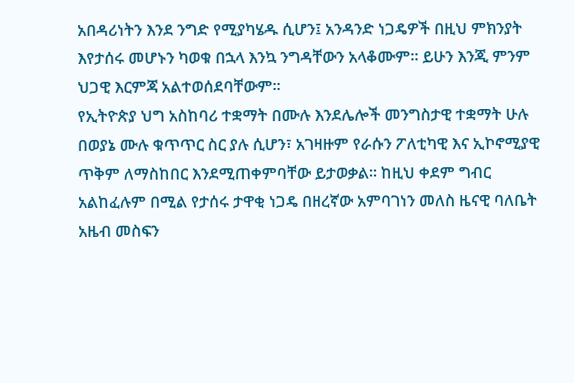አበዳሪነትን እንደ ንግድ የሚያካሄዱ ሲሆን፤ አንዳንድ ነጋዴዎች በዚህ ምክንያት እየታሰሩ መሆኑን ካወቁ በኋላ እንኳ ንግዳቸውን አላቆሙም። ይሁን እንጂ ምንም ህጋዊ እርምጃ አልተወሰደባቸውም።
የኢትዮጵያ ህግ አስከባሪ ተቋማት በሙሉ እንደሌሎች መንግስታዊ ተቋማት ሁሉ በወያኔ ሙሉ ቁጥጥር ስር ያሉ ሲሆን፣ አገዛዙም የራሱን ፖለቲካዊ እና ኢኮኖሚያዊ ጥቅም ለማስከበር እንደሚጠቀምባቸው ይታወቃል። ከዚህ ቀደም ግብር አልከፈሉም በሚል የታሰሩ ታዋቂ ነጋዴ በዘረኛው አምባገነን መለስ ዜናዊ ባለቤት አዜብ መስፍን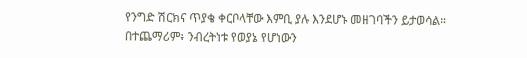የንግድ ሽርክና ጥያቄ ቀርቦላቸው እምቢ ያሉ እንደሆኑ መዘገባችን ይታወሳል።
በተጨማሪም፥ ንብረትነቱ የወያኔ የሆነውን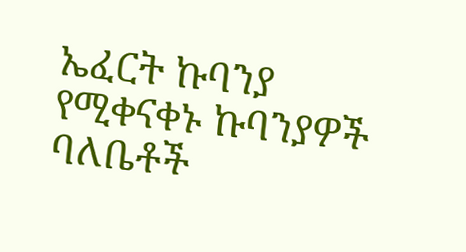ኤፈርት ኩባንያ የሚቀናቀኑ ኩባንያዎች ባለቤቶች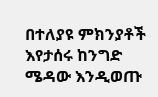በተለያዩ ምክንያቶች እየታሰሩ ከንግድ ሜዳው እንዲወጡ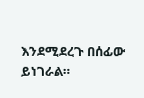እንደሚደረጉ በሰፊው ይነገራል።